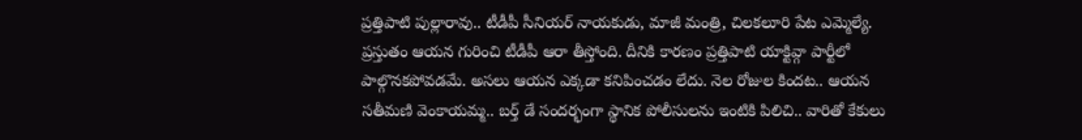ప్రత్తిపాటి పుల్లారావు.. టీడీపీ సీనియర్ నాయకుడు, మాజీ మంత్రి, చిలకలూరి పేట ఎమ్మెల్యే. ప్రస్తుతం ఆయన గురించి టీడీపీ ఆరా తీస్తోంది. దీనికి కారణం ప్రత్తిపాటి యాక్టివ్గా పార్టీలో పాల్గొనకపోవడమే. అసలు ఆయన ఎక్కడా కనిపించడం లేదు. నెల రోజుల కిందట.. ఆయన సతీమణి వెంకాయమ్మ.. బర్త్ డే సందర్భంగా స్థానిక పోలీసులను ఇంటికి పిలిచి.. వారితో కేకులు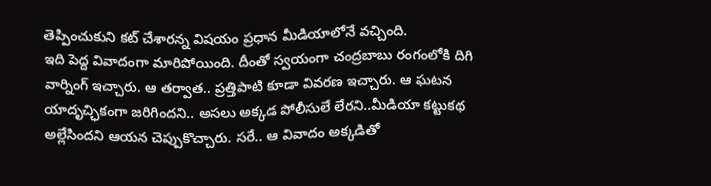తెప్పించుకుని కట్ చేశారన్న విషయం ప్రధాన మీడియాలోనే వచ్చింది.
ఇది పెద్ద వివాదంగా మారిపోయింది. దీంతో స్వయంగా చంద్రబాబు రంగంలోకి దిగి వార్నింగ్ ఇచ్చారు. ఆ తర్వాత.. ప్రత్తిపాటి కూడా వివరణ ఇచ్చారు. ఆ ఘటన యాదృచ్ఛికంగా జరిగిందని.. అసలు అక్కడ పోలీసులే లేరని..మీడియా కట్టుకథ అల్లేసిందని ఆయన చెప్పుకొచ్చారు. సరే.. ఆ వివాదం అక్కడితో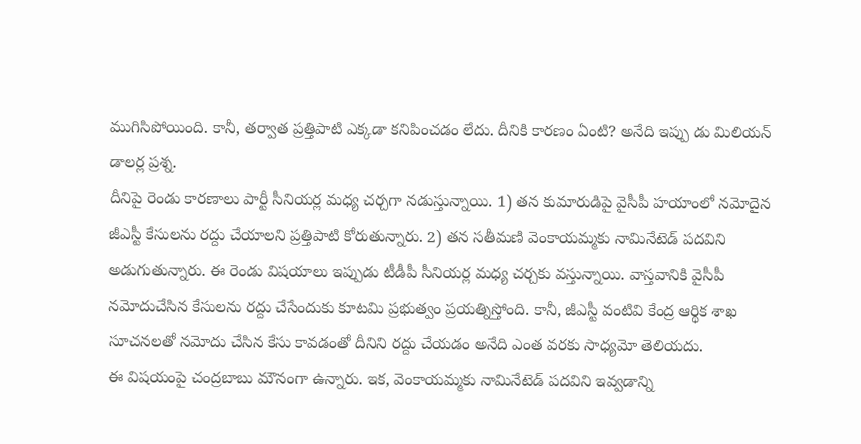ముగిసిపోయింది. కానీ, తర్వాత ప్రత్తిపాటి ఎక్కడా కనిపించడం లేదు. దీనికి కారణం ఏంటి? అనేది ఇప్పు డు మిలియన్ డాలర్ల ప్రశ్న.
దీనిపై రెండు కారణాలు పార్టీ సీనియర్ల మధ్య చర్చగా నడుస్తున్నాయి. 1) తన కుమారుడిపై వైసీపీ హయాంలో నమోదైన జీఎస్టీ కేసులను రద్దు చేయాలని ప్రత్తిపాటి కోరుతున్నారు. 2) తన సతీమణి వెంకాయమ్మకు నామినేటెడ్ పదవిని అడుగుతున్నారు. ఈ రెండు విషయాలు ఇప్పుడు టీడీపీ సీనియర్ల మధ్య చర్చకు వస్తున్నాయి. వాస్తవానికి వైసీపీ నమోదుచేసిన కేసులను రద్దు చేసేందుకు కూటమి ప్రభుత్వం ప్రయత్నిస్తోంది. కానీ, జీఎస్టీ వంటివి కేంద్ర ఆర్థిక శాఖ సూచనలతో నమోదు చేసిన కేసు కావడంతో దీనిని రద్దు చేయడం అనేది ఎంత వరకు సాధ్యమో తెలియదు.
ఈ విషయంపై చంద్రబాబు మౌనంగా ఉన్నారు. ఇక, వెంకాయమ్మకు నామినేటెడ్ పదవిని ఇవ్వడాన్ని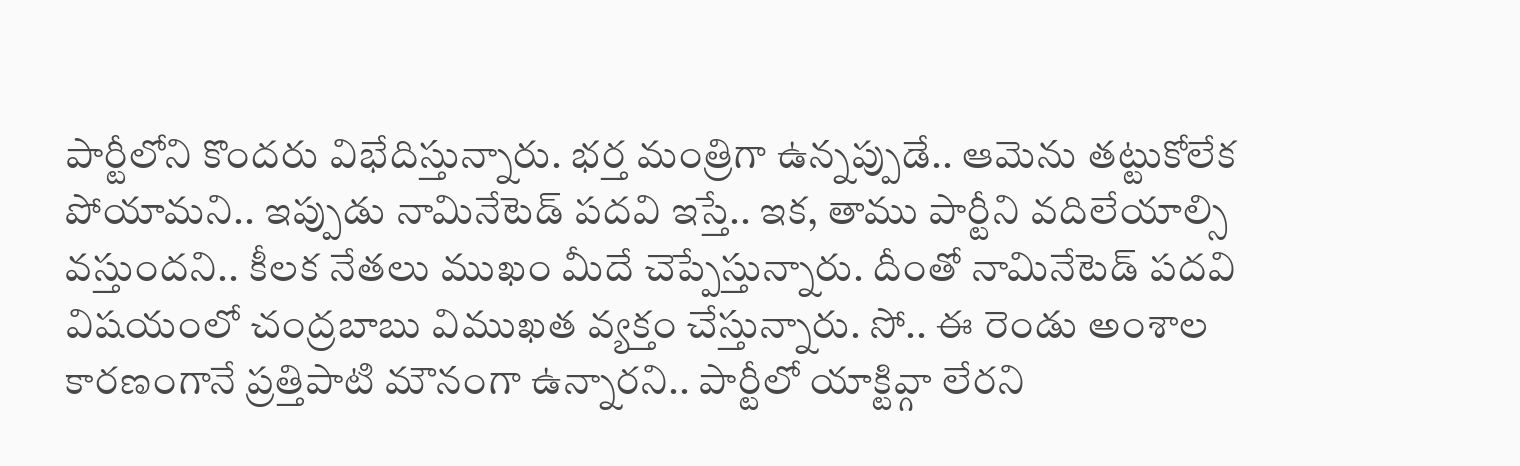పార్టీలోని కొందరు విభేదిస్తున్నారు. భర్త మంత్రిగా ఉన్నప్పుడే.. ఆమెను తట్టుకోలేక పోయామని.. ఇప్పుడు నామినేటెడ్ పదవి ఇస్తే.. ఇక, తాము పార్టీని వదిలేయాల్సి వస్తుందని.. కీలక నేతలు ముఖం మీదే చెప్పేస్తున్నారు. దీంతో నామినేటెడ్ పదవి విషయంలో చంద్రబాబు విముఖత వ్యక్తం చేస్తున్నారు. సో.. ఈ రెండు అంశాల కారణంగానే ప్రత్తిపాటి మౌనంగా ఉన్నారని.. పార్టీలో యాక్టివ్గా లేరని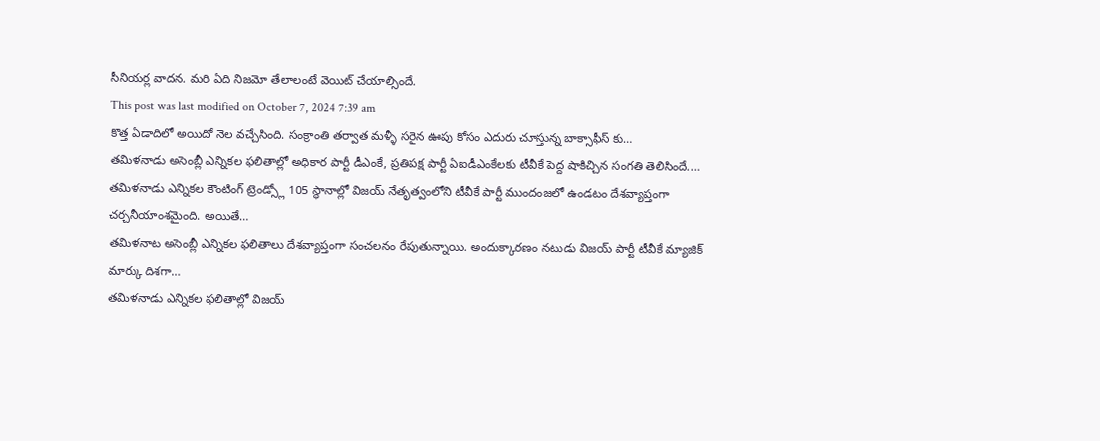సీనియర్ల వాదన. మరి ఏది నిజమో తేలాలంటే వెయిట్ చేయాల్సిందే.
This post was last modified on October 7, 2024 7:39 am
కొత్త ఏడాదిలో అయిదో నెల వచ్చేసింది. సంక్రాంతి తర్వాత మళ్ళీ సరైన ఊపు కోసం ఎదురు చూస్తున్న బాక్సాఫీస్ కు…
తమిళనాడు అసెంబ్లీ ఎన్నికల ఫలితాల్లో అధికార పార్టీ డీఎంకే, ప్రతిపక్ష పార్టీ ఏఐడీఎంకేలకు టీవీకే పెద్ద షాకిచ్చిన సంగతి తెలిసిందే.…
తమిళనాడు ఎన్నికల కౌంటింగ్ ట్రెండ్స్లో 105 స్థానాల్లో విజయ్ నేతృత్వంలోని టీవీకే పార్టీ ముందంజలో ఉండటం దేశవ్యాప్తంగా చర్చనీయాంశమైంది. అయితే…
తమిళనాట అసెంబ్లీ ఎన్నికల ఫలితాలు దేశవ్యాప్తంగా సంచలనం రేపుతున్నాయి. అందుక్కారణం నటుడు విజయ్ పార్టీ టీవీకే మ్యాజిక్ మార్కు దిశగా…
తమిళనాడు ఎన్నికల ఫలితాల్లో విజయ్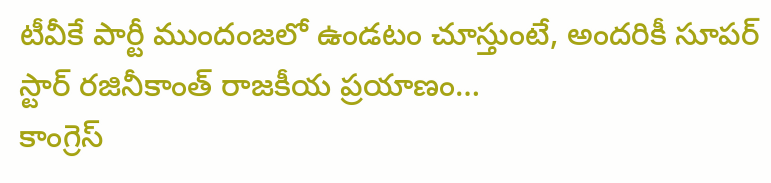టీవీకే పార్టీ ముందంజలో ఉండటం చూస్తుంటే, అందరికీ సూపర్ స్టార్ రజినీకాంత్ రాజకీయ ప్రయాణం…
కాంగ్రెస్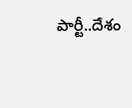పార్టీ..దేశం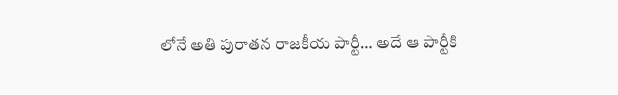లోనే అతి పురాతన రాజకీయ పార్టీ… అదే ఆ పార్టీకి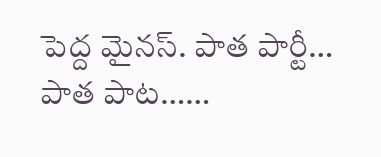పెద్ద మైనస్. పాత పార్టీ… పాత పాట……